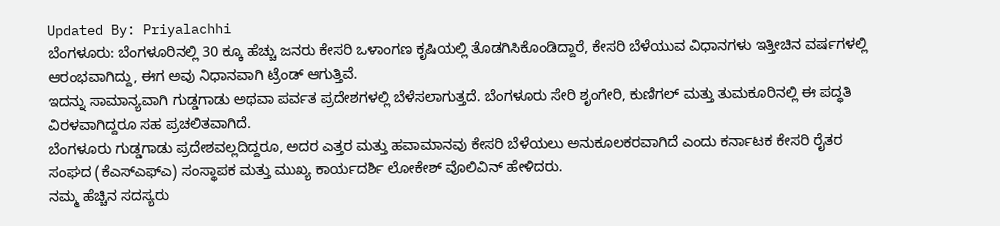Updated By: Priyalachhi
ಬೆಂಗಳೂರು: ಬೆಂಗಳೂರಿನಲ್ಲಿ 30 ಕ್ಕೂ ಹೆಚ್ಚು ಜನರು ಕೇಸರಿ ಒಳಾಂಗಣ ಕೃಷಿಯಲ್ಲಿ ತೊಡಗಿಸಿಕೊಂಡಿದ್ದಾರೆ, ಕೇಸರಿ ಬೆಳೆಯುವ ವಿಧಾನಗಳು ಇತ್ತೀಚಿನ ವರ್ಷಗಳಲ್ಲಿ ಆರಂಭವಾಗಿದ್ದು, ಈಗ ಅವು ನಿಧಾನವಾಗಿ ಟ್ರೆಂಡ್ ಆಗುತ್ತಿವೆ.
ಇದನ್ನು ಸಾಮಾನ್ಯವಾಗಿ ಗುಡ್ಡಗಾಡು ಅಥವಾ ಪರ್ವತ ಪ್ರದೇಶಗಳಲ್ಲಿ ಬೆಳೆಸಲಾಗುತ್ತದೆ. ಬೆಂಗಳೂರು ಸೇರಿ ಶೃಂಗೇರಿ, ಕುಣಿಗಲ್ ಮತ್ತು ತುಮಕೂರಿನಲ್ಲಿ ಈ ಪದ್ಧತಿ ವಿರಳವಾಗಿದ್ದರೂ ಸಹ ಪ್ರಚಲಿತವಾಗಿದೆ.
ಬೆಂಗಳೂರು ಗುಡ್ಡಗಾಡು ಪ್ರದೇಶವಲ್ಲದಿದ್ದರೂ, ಅದರ ಎತ್ತರ ಮತ್ತು ಹವಾಮಾನವು ಕೇಸರಿ ಬೆಳೆಯಲು ಅನುಕೂಲಕರವಾಗಿದೆ ಎಂದು ಕರ್ನಾಟಕ ಕೇಸರಿ ರೈತರ ಸಂಘದ (ಕೆಎಸ್ಎಫ್ಎ) ಸಂಸ್ಥಾಪಕ ಮತ್ತು ಮುಖ್ಯ ಕಾರ್ಯದರ್ಶಿ ಲೋಕೇಶ್ ವೊಲಿವಿನ್ ಹೇಳಿದರು.
ನಮ್ಮ ಹೆಚ್ಚಿನ ಸದಸ್ಯರು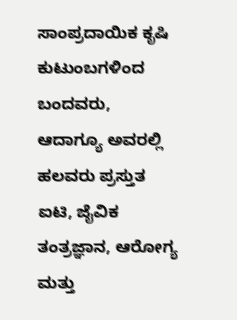ಸಾಂಪ್ರದಾಯಿಕ ಕೃಷಿ ಕುಟುಂಬಗಳಿಂದ ಬಂದವರು, ಆದಾಗ್ಯೂ ಅವರಲ್ಲಿ ಹಲವರು ಪ್ರಸ್ತುತ ಐಟಿ, ಜೈವಿಕ ತಂತ್ರಜ್ಞಾನ, ಆರೋಗ್ಯ ಮತ್ತು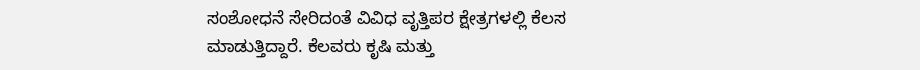ಸಂಶೋಧನೆ ಸೇರಿದಂತೆ ವಿವಿಧ ವೃತ್ತಿಪರ ಕ್ಷೇತ್ರಗಳಲ್ಲಿ ಕೆಲಸ ಮಾಡುತ್ತಿದ್ದಾರೆ. ಕೆಲವರು ಕೃಷಿ ಮತ್ತು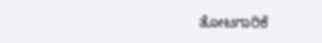ತೋಟಗಾರಿಕೆ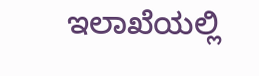ಇಲಾಖೆಯಲ್ಲಿ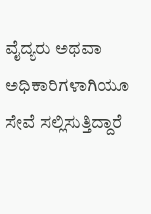ವೈದ್ಯರು ಅಥವಾ ಅಧಿಕಾರಿಗಳಾಗಿಯೂ ಸೇವೆ ಸಲ್ಲಿಸುತ್ತಿದ್ದಾರೆ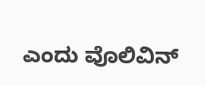ಎಂದು ವೊಲಿವಿನ್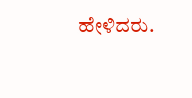ಹೇಳಿದರು.